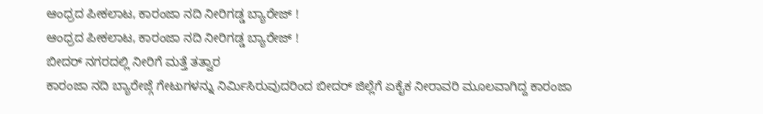ಆಂಧ್ರದ ಪೀಕಲಾಟ, ಕಾರಂಜಾ ನದಿ ನೀರಿಗಡ್ಡ ಬ್ಯಾರೇಜ್ !
ಆಂಧ್ರದ ಪೀಕಲಾಟ, ಕಾರಂಜಾ ನದಿ ನೀರಿಗಡ್ಡ ಬ್ಯಾರೇಜ್ !
ಬೀದರ್ ನಗರದಲ್ಲಿ ನೀರಿಗೆ ಮತ್ತೆ ತತ್ವಾರ
ಕಾರಂಜಾ ನದಿ ಬ್ಯಾರೇಜ್ಗೆ ಗೇಟುಗಳನ್ನು ನಿರ್ಮಿಸಿರುವುದರಿಂದ ಬೀದರ್ ಜಿಲ್ಲೆಗೆ ಏಕೈಕ ನೀರಾವರಿ ಮೂಲವಾಗಿದ್ದ ಕಾರಂಜಾ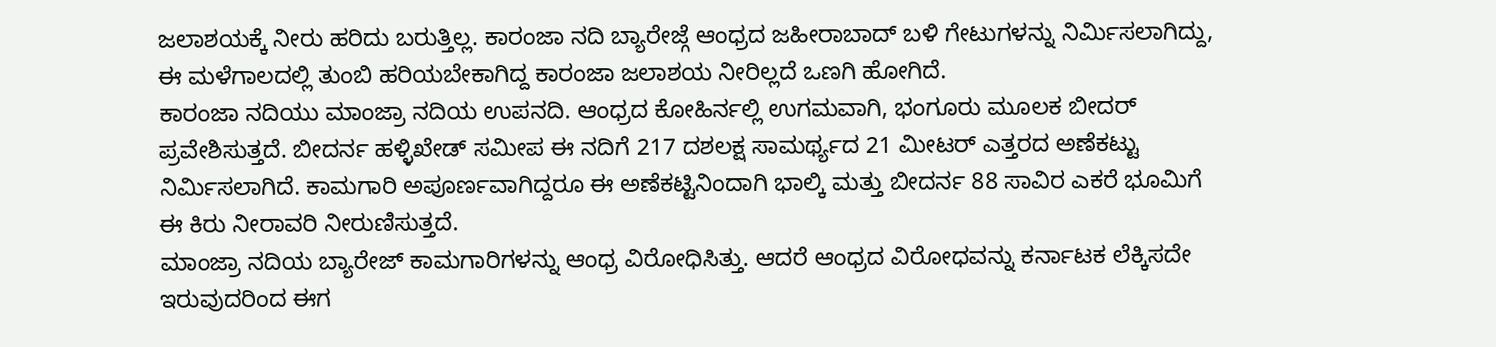ಜಲಾಶಯಕ್ಕೆ ನೀರು ಹರಿದು ಬರುತ್ತಿಲ್ಲ. ಕಾರಂಜಾ ನದಿ ಬ್ಯಾರೇಜ್ಗೆ ಆಂಧ್ರದ ಜಹೀರಾಬಾದ್ ಬಳಿ ಗೇಟುಗಳನ್ನು ನಿರ್ಮಿಸಲಾಗಿದ್ದು, ಈ ಮಳೆಗಾಲದಲ್ಲಿ ತುಂಬಿ ಹರಿಯಬೇಕಾಗಿದ್ದ ಕಾರಂಜಾ ಜಲಾಶಯ ನೀರಿಲ್ಲದೆ ಒಣಗಿ ಹೋಗಿದೆ.
ಕಾರಂಜಾ ನದಿಯು ಮಾಂಜ್ರಾ ನದಿಯ ಉಪನದಿ. ಆಂಧ್ರದ ಕೋಹಿರ್ನಲ್ಲಿ ಉಗಮವಾಗಿ, ಭಂಗೂರು ಮೂಲಕ ಬೀದರ್ ಪ್ರವೇಶಿಸುತ್ತದೆ. ಬೀದರ್ನ ಹಳ್ಳಿಖೇಡ್ ಸಮೀಪ ಈ ನದಿಗೆ 217 ದಶಲಕ್ಷ ಸಾಮರ್ಥ್ಯದ 21 ಮೀಟರ್ ಎತ್ತರದ ಅಣೆಕಟ್ಟು ನಿರ್ಮಿಸಲಾಗಿದೆ. ಕಾಮಗಾರಿ ಅಪೂರ್ಣವಾಗಿದ್ದರೂ ಈ ಅಣೆಕಟ್ಟಿನಿಂದಾಗಿ ಭಾಲ್ಕಿ ಮತ್ತು ಬೀದರ್ನ 88 ಸಾವಿರ ಎಕರೆ ಭೂಮಿಗೆ ಈ ಕಿರು ನೀರಾವರಿ ನೀರುಣಿಸುತ್ತದೆ.
ಮಾಂಜ್ರಾ ನದಿಯ ಬ್ಯಾರೇಜ್ ಕಾಮಗಾರಿಗಳನ್ನು ಆಂಧ್ರ ವಿರೋಧಿಸಿತ್ತು. ಆದರೆ ಆಂಧ್ರದ ವಿರೋಧವನ್ನು ಕರ್ನಾಟಕ ಲೆಕ್ಕಿಸದೇ ಇರುವುದರಿಂದ ಈಗ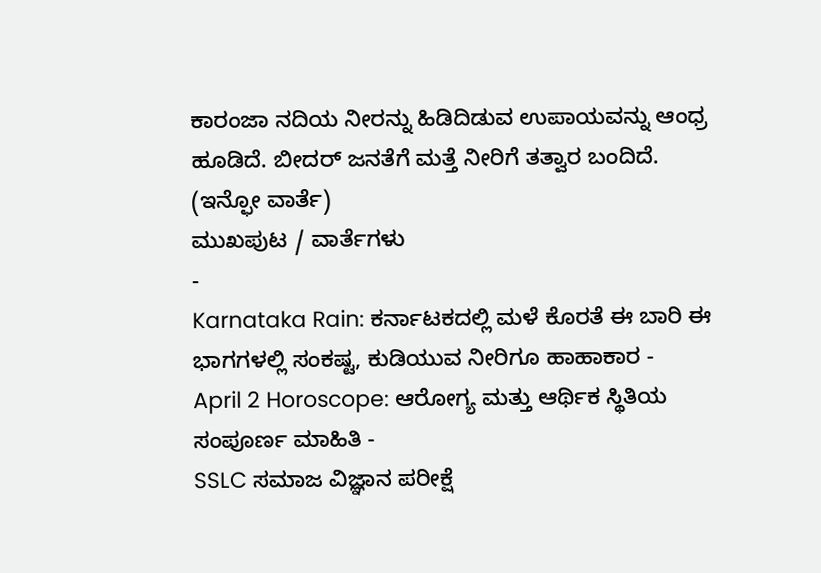ಕಾರಂಜಾ ನದಿಯ ನೀರನ್ನು ಹಿಡಿದಿಡುವ ಉಪಾಯವನ್ನು ಆಂಧ್ರ ಹೂಡಿದೆ. ಬೀದರ್ ಜನತೆಗೆ ಮತ್ತೆ ನೀರಿಗೆ ತತ್ವಾರ ಬಂದಿದೆ.
(ಇನ್ಫೋ ವಾರ್ತೆ)
ಮುಖಪುಟ / ವಾರ್ತೆಗಳು
-
Karnataka Rain: ಕರ್ನಾಟಕದಲ್ಲಿ ಮಳೆ ಕೊರತೆ ಈ ಬಾರಿ ಈ ಭಾಗಗಳಲ್ಲಿ ಸಂಕಷ್ಟ, ಕುಡಿಯುವ ನೀರಿಗೂ ಹಾಹಾಕಾರ -
April 2 Horoscope: ಆರೋಗ್ಯ ಮತ್ತು ಆರ್ಥಿಕ ಸ್ಥಿತಿಯ ಸಂಪೂರ್ಣ ಮಾಹಿತಿ -
SSLC ಸಮಾಜ ವಿಜ್ಞಾನ ಪರೀಕ್ಷೆ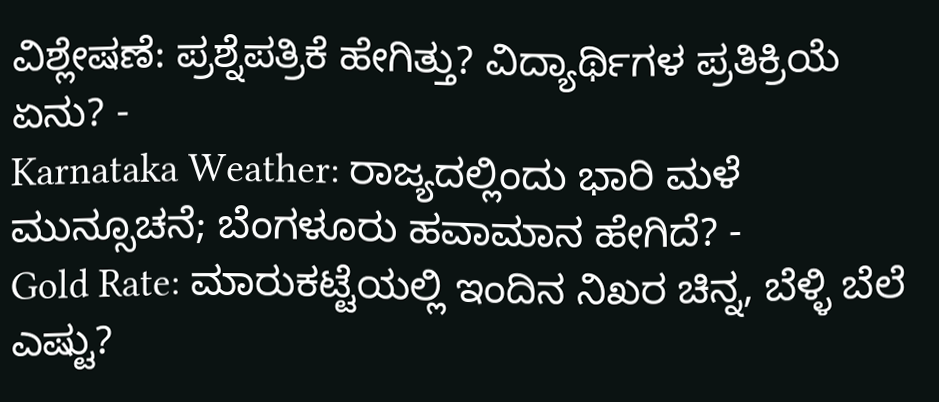ವಿಶ್ಲೇಷಣೆ: ಪ್ರಶ್ನೆಪತ್ರಿಕೆ ಹೇಗಿತ್ತು? ವಿದ್ಯಾರ್ಥಿಗಳ ಪ್ರತಿಕ್ರಿಯೆ ಏನು? -
Karnataka Weather: ರಾಜ್ಯದಲ್ಲಿಂದು ಭಾರಿ ಮಳೆ ಮುನ್ಸೂಚನೆ; ಬೆಂಗಳೂರು ಹವಾಮಾನ ಹೇಗಿದೆ? -
Gold Rate: ಮಾರುಕಟ್ಟೆಯಲ್ಲಿ ಇಂದಿನ ನಿಖರ ಚಿನ್ನ, ಬೆಳ್ಳಿ ಬೆಲೆ ಎಷ್ಟು?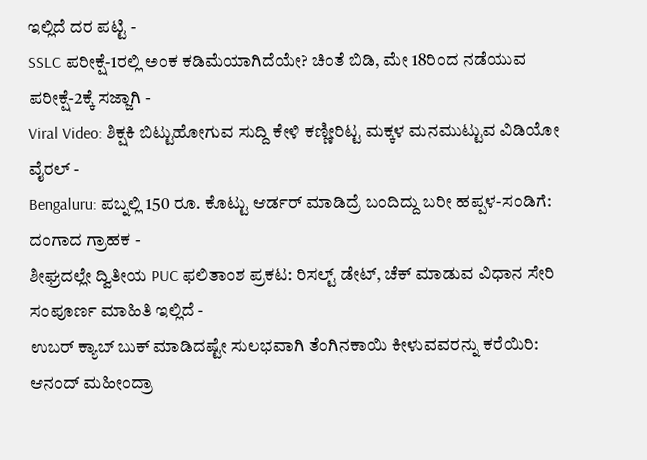ಇಲ್ಲಿದೆ ದರ ಪಟ್ಟಿ -
SSLC ಪರೀಕ್ಷೆ-1ರಲ್ಲಿ ಅಂಕ ಕಡಿಮೆಯಾಗಿದೆಯೇ? ಚಿಂತೆ ಬಿಡಿ, ಮೇ 18ರಿಂದ ನಡೆಯುವ ಪರೀಕ್ಷೆ-2ಕ್ಕೆ ಸಜ್ಜಾಗಿ -
Viral Video: ಶಿಕ್ಷಕಿ ಬಿಟ್ಟುಹೋಗುವ ಸುದ್ದಿ ಕೇಳಿ ಕಣ್ಣೀರಿಟ್ಟ ಮಕ್ಕಳ ಮನಮುಟ್ಟುವ ವಿಡಿಯೋ ವೈರಲ್ -
Bengaluru: ಪಬ್ನಲ್ಲಿ 150 ರೂ. ಕೊಟ್ಟು ಆರ್ಡರ್ ಮಾಡಿದ್ರೆ ಬಂದಿದ್ದು ಬರೀ ಹಪ್ಪಳ-ಸಂಡಿಗೆ: ದಂಗಾದ ಗ್ರಾಹಕ -
ಶೀಘ್ರದಲ್ಲೇ ದ್ವಿತೀಯ PUC ಫಲಿತಾಂಶ ಪ್ರಕಟ: ರಿಸಲ್ಟ್ ಡೇಟ್, ಚೆಕ್ ಮಾಡುವ ವಿಧಾನ ಸೇರಿ ಸಂಪೂರ್ಣ ಮಾಹಿತಿ ಇಲ್ಲಿದೆ -
ಉಬರ್ ಕ್ಯಾಬ್ ಬುಕ್ ಮಾಡಿದಷ್ಟೇ ಸುಲಭವಾಗಿ ತೆಂಗಿನಕಾಯಿ ಕೀಳುವವರನ್ನು ಕರೆಯಿರಿ: ಆನಂದ್ ಮಹೀಂದ್ರಾ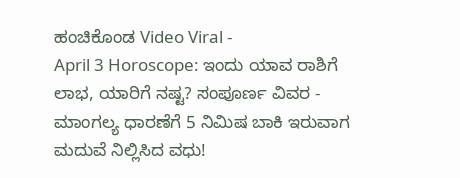ಹಂಚಿಕೊಂಡ Video Viral -
April 3 Horoscope: ಇಂದು ಯಾವ ರಾಶಿಗೆ ಲಾಭ, ಯಾರಿಗೆ ನಷ್ಟ? ಸಂಪೂರ್ಣ ವಿವರ -
ಮಾಂಗಲ್ಯ ಧಾರಣೆಗೆ 5 ನಿಮಿಷ ಬಾಕಿ ಇರುವಾಗ ಮದುವೆ ನಿಲ್ಲಿಸಿದ ವಧು!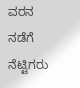ವರನ ನಡೆಗೆ ನೆಟ್ಟಿಗರು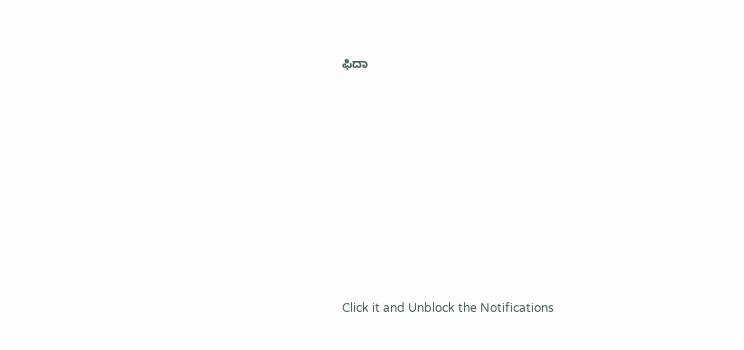ಫಿದಾ












Click it and Unblock the Notifications